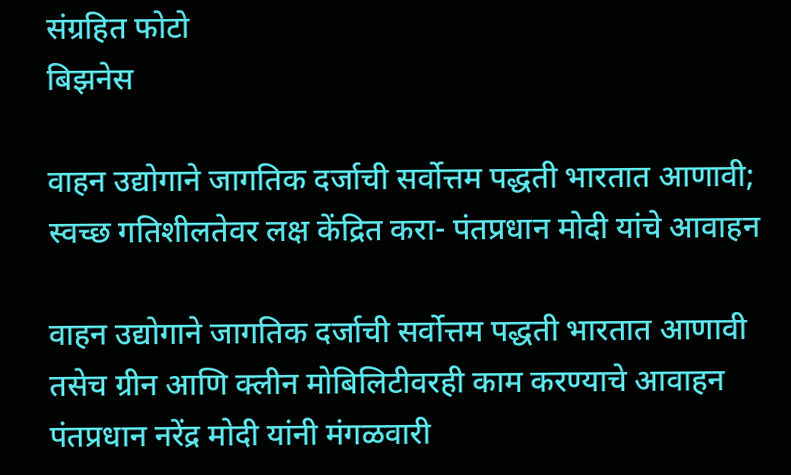संग्रहित फोटो
बिझनेस

वाहन उद्योगाने जागतिक दर्जाची सर्वोत्तम पद्धती भारतात आणावी; स्वच्छ गतिशीलतेवर लक्ष केंद्रित करा- पंतप्रधान मोदी यांचे आवाहन

वाहन उद्योगाने जागतिक दर्जाची सर्वोत्तम पद्धती भारतात आणावी तसेच ग्रीन आणि क्लीन मोबिलिटीवरही काम करण्याचे आवाहन पंतप्रधान नरेंद्र मोदी यांनी मंगळवारी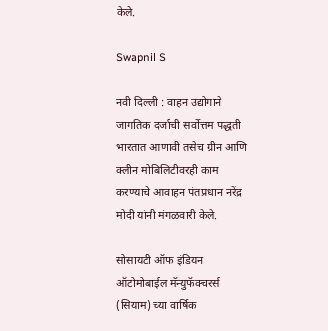केले.

Swapnil S

नवी दिल्ली : वाहन उद्योगाने जागतिक दर्जाची सर्वोत्तम पद्धती भारतात आणावी तसेच ग्रीन आणि क्लीन मोबिलिटीवरही काम करण्याचे आवाहन पंतप्रधान नरेंद्र मोदी यांनी मंगळवारी केले.

सोसायटी ऑफ इंडियन ऑटोमोबाईल मॅन्युफॅक्चरर्स (सियाम) च्या वार्षिक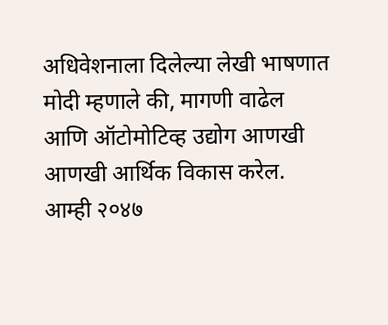अधिवेशनाला दिलेल्या लेखी भाषणात मोदी म्हणाले की, मागणी वाढेल आणि ऑटोमोटिव्ह उद्योग आणखी आणखी आर्थिक विकास करेल. आम्ही २०४७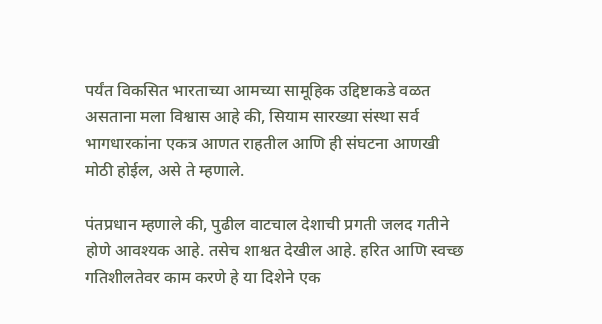पर्यंत विकसित भारताच्या आमच्या सामूहिक उद्दिष्टाकडे वळत असताना मला विश्वास आहे की, सियाम सारख्या संस्था सर्व भागधारकांना एकत्र आणत राहतील आणि ही संघटना आणखी मोठी होईल, असे ते म्हणाले.

पंतप्रधान म्हणाले की, पुढील वाटचाल देशाची प्रगती जलद गतीने होणे आवश्यक आहे. तसेच शाश्वत देखील आहे. हरित आणि स्वच्छ गतिशीलतेवर काम करणे हे या दिशेने एक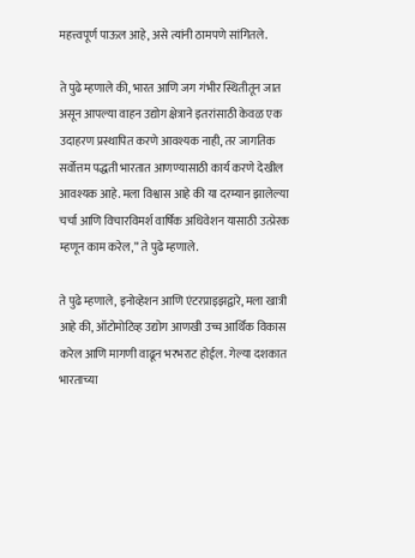महत्त्वपूर्ण पाऊल आहे, असे त्यांनी ठामपणे सांगितले.

ते पुढे म्हणाले की, भारत आणि जग गंभीर स्थितीतून जात असून आपल्या वाहन उद्योग क्षेत्राने इतरांसाठी केवळ एक उदाहरण प्रस्थापित करणे आवश्यक नाही, तर जागतिक सर्वोत्तम पद्धती भारतात आणण्यासाठी कार्य करणे देखील आवश्यक आहे. मला विश्वास आहे की या दरम्यान झालेल्या चर्चा आणि विचारविमर्श वार्षिक अधिवेशन यासाठी उत्प्रेरक म्हणून काम करेल,” ते पुढे म्हणाले.

ते पुढे म्हणाले, इनोव्हेशन आणि एंटरप्राइझद्वारे, मला खात्री आहे की, ऑटोमोटिव्ह उद्योग आणखी उच्च आर्थिक विकास करेल आणि मागणी वाढून भरभराट होईल. गेल्या दशकात भारताच्या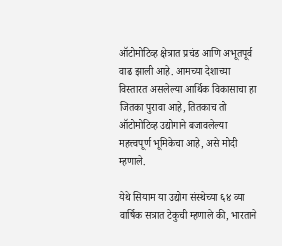ऑटोमोटिव्ह क्षेत्रात प्रचंड आणि अभूतपूर्व वाढ झाली आहे. आमच्या देशाच्या विस्तारत असलेल्या आर्थिक विकासाचा हा जितका पुरावा आहे, तितकाच तो ऑटोमोटिव्ह उद्योगाने बजावलेल्या महत्त्वपूर्ण भूमिकेचा आहे, असे मोदी म्हणाले.

येथे सियाम या उद्योग संस्थेच्या ६४ व्या वार्षिक सत्रात टेकुची म्हणाले की, भारताने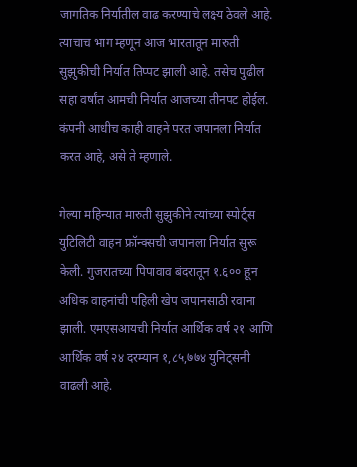जागतिक निर्यातील वाढ करण्याचे लक्ष्य ठेवले आहे. त्याचाच भाग म्हणून आज भारतातून मारुती सुझुकीची निर्यात तिप्पट झाली आहे. तसेच पुढील सहा वर्षांत आमची निर्यात आजच्या तीनपट होईल. कंपनी आधीच काही वाहने परत जपानला निर्यात करत आहे, असे ते म्हणाले.

गेल्या महिन्यात मारुती सुझुकीने त्यांच्या स्पोर्ट्स युटिलिटी वाहन फ्रॉन्क्सची जपानला निर्यात सुरू केली. गुजरातच्या पिपावाव बंदरातून १.६०० हून अधिक वाहनांची पहिली खेप जपानसाठी रवाना झाली. एमएसआयची निर्यात आर्थिक वर्ष २१ आणि आर्थिक वर्ष २४ दरम्यान १,८५,७७४ युनिट्सनी वाढली आहे.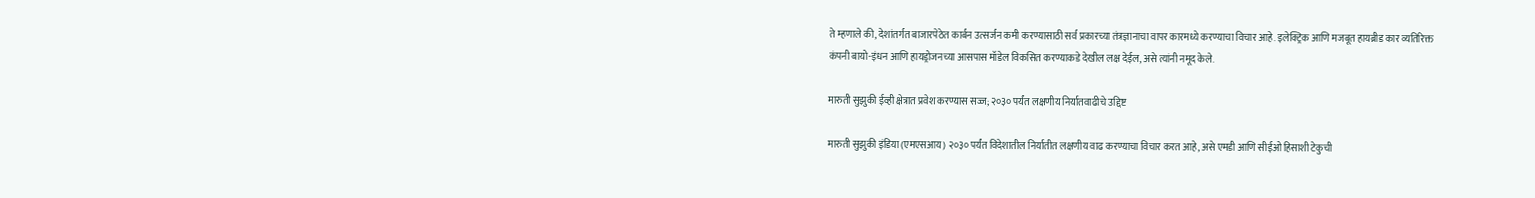ते म्हणाले की, देशांतर्गत बाजारपेठेत कार्बन उत्सर्जन कमी करण्यासाठी सर्व प्रकारच्या तंत्रज्ञानाचा वापर कारमध्ये करण्याचा विचार आहे. इलेक्ट्रिक आणि मजबूत हायब्रीड कार व्यतिरिक्त कंपनी बायो-इंधन आणि हायड्रोजनच्या आसपास मॉडेल विकसित करण्याकडे देखील लक्ष देईल, असे त्यांनी नमूद केले.

मारुती सुझुकी ईव्ही क्षेत्रात प्रवेश करण्यास सज्ज; २०३० पर्यंत लक्षणीय निर्यातवाढीचे उद्दिष्ट

मारुती सुझुकी इंडिया (एमएसआय) २०३० पर्यंत विदेशातील निर्यातीत लक्षणीय वाढ करण्याचा विचार करत आहे, असे एमडी आणि सीईओ हिसाशी टेकुची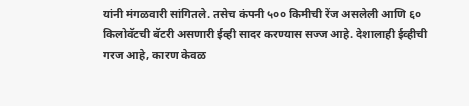यांनी मंगळवारी सांगितले. तसेच कंपनी ५०० किमीची रेंज असलेली आणि ६० किलोवॅटची बॅटरी असणारी ईव्ही सादर करण्यास सज्ज आहे. देशालाही ईव्हीची गरज आहे, कारण केवळ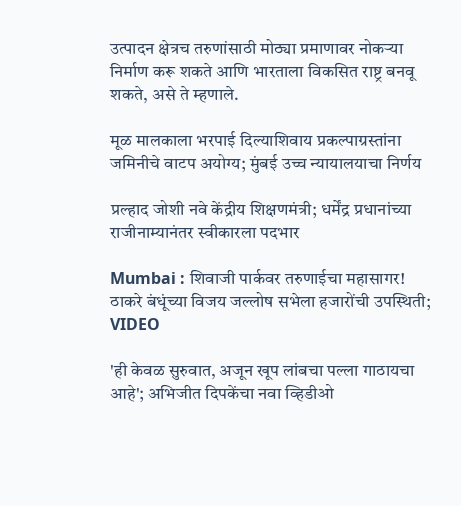उत्पादन क्षेत्रच तरुणांसाठी मोठ्या प्रमाणावर नोकऱ्या निर्माण करू शकते आणि भारताला विकसित राष्ट्र बनवू शकते, असे ते म्हणाले.

मूळ मालकाला भरपाई दिल्याशिवाय प्रकल्पाग्रस्तांना जमिनीचे वाटप अयोग्य; मुंबई उच्च न्यायालयाचा निर्णय

प्रल्हाद जोशी नवे केंद्रीय शिक्षणमंत्री; धर्मेंद्र प्रधानांच्या राजीनाम्यानंतर स्वीकारला पदभार

Mumbai : शिवाजी पार्कवर तरुणाईचा महासागर! ठाकरे बंधूंच्या विजय जल्लोष सभेला हजारोंची उपस्थिती; VIDEO

'ही केवळ सुरुवात, अजून खूप लांबचा पल्ला गाठायचा आहे'; अभिजीत दिपकेंचा नवा व्हिडीओ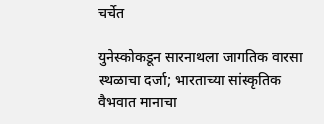चर्चेत

युनेस्कोकडून सारनाथला जागतिक वारसा स्थळाचा दर्जा; भारताच्या सांस्कृतिक वैभवात मानाचा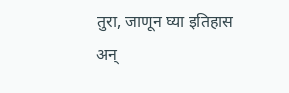तुरा, जाणून घ्या इतिहास अन्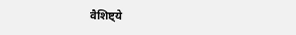वैशिष्ट्ये